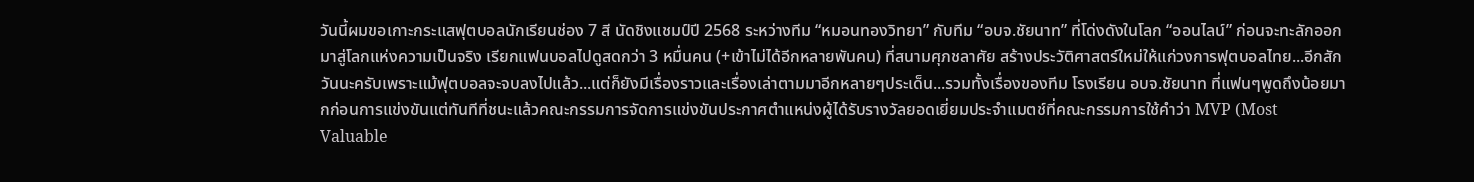วันนี้ผมขอเกาะกระแสฟุตบอลนักเรียนช่อง 7 สี นัดชิงแชมป์ปี 2568 ระหว่างทีม “หมอนทองวิทยา” กับทีม “อบจ.ชัยนาท” ที่โด่งดังในโลก “ออนไลน์” ก่อนจะทะลักออกมาสู่โลกแห่งความเป็นจริง เรียกแฟนบอลไปดูสดกว่า 3 หมื่นคน (+เข้าไม่ได้อีกหลายพันคน) ที่สนามศุภชลาศัย สร้างประวัติศาสตร์ใหม่ให้แก่วงการฟุตบอลไทย...อีกสักวันนะครับเพราะแม้ฟุตบอลจะจบลงไปแล้ว...แต่ก็ยังมีเรื่องราวและเรื่องเล่าตามมาอีกหลายๆประเด็น...รวมทั้งเรื่องของทีม โรงเรียน อบจ.ชัยนาท ที่แฟนๆพูดถึงน้อยมากก่อนการแข่งขันแต่ทันทีที่ชนะแล้วคณะกรรมการจัดการแข่งขันประกาศตำแหน่งผู้ได้รับรางวัลยอดเยี่ยมประจำแมตช์ที่คณะกรรมการใช้คำว่า MVP (Most Valuable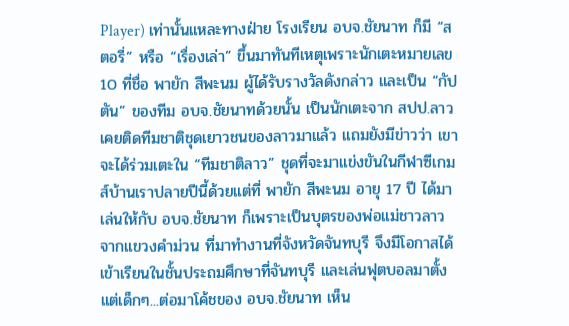Player) เท่านั้นแหละทางฝ่าย โรงเรียน อบจ.ชัยนาท ก็มี “สตอรี่” หรือ “เรื่องเล่า” ขึ้นมาทันทีเหตุเพราะนักเตะหมายเลข 10 ที่ชื่อ พายัก สีพะนม ผู้ได้รับรางวัลดังกล่าว และเป็น “กัปตัน” ของทีม อบจ.ชัยนาทด้วยนั้น เป็นนักเตะจาก สปป.ลาว เคยติดทีมชาติชุดเยาวชนของลาวมาแล้ว แถมยังมีข่าวว่า เขาจะได้ร่วมเตะใน “ทีมชาติลาว” ชุดที่จะมาแข่งขันในกีฬาซีเกมส์บ้านเราปลายปีนี้ด้วยแต่ที่ พายัก สีพะนม อายุ 17 ปี ได้มาเล่นให้กับ อบจ.ชัยนาท ก็เพราะเป็นบุตรของพ่อแม่ชาวลาวจากแขวงคำม่วน ที่มาทำงานที่จังหวัดจันทบุรี จึงมีโอกาสได้เข้าเรียนในชั้นประถมศึกษาที่จันทบุรี และเล่นฟุตบอลมาตั้งแต่เด็กๆ...ต่อมาโค้ชของ อบจ.ชัยนาท เห็น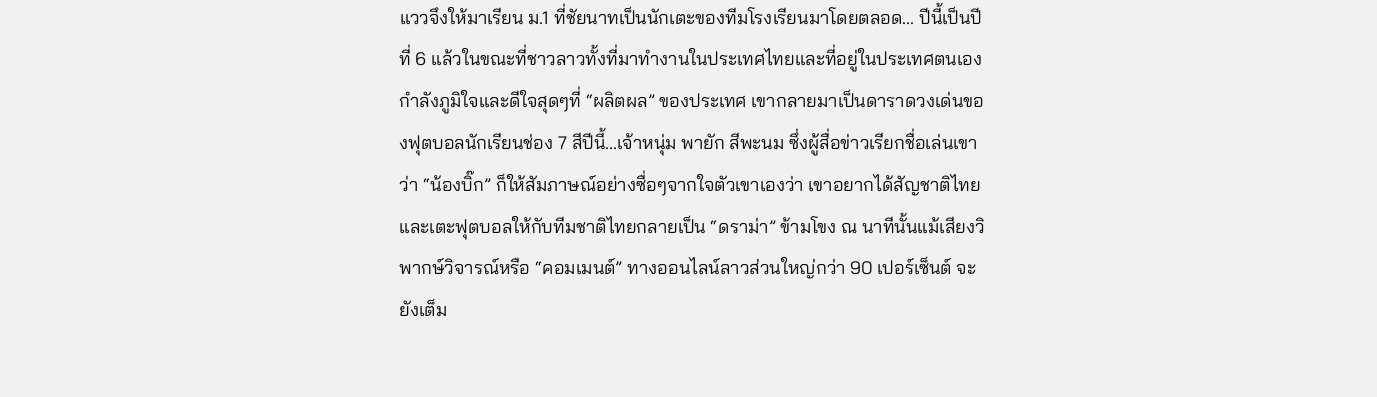แววจึงให้มาเรียน ม.1 ที่ชัยนาทเป็นนักเตะของทีมโรงเรียนมาโดยตลอด... ปีนี้เป็นปีที่ 6 แล้วในขณะที่ชาวลาวทั้งที่มาทำงานในประเทศไทยและที่อยู่ในประเทศตนเอง กำลังภูมิใจและดีใจสุดๆที่ “ผลิตผล” ของประเทศ เขากลายมาเป็นดาราดวงเด่นของฟุตบอลนักเรียนช่อง 7 สีปีนี้...เจ้าหนุ่ม พายัก สีพะนม ซึ่งผู้สื่อข่าวเรียกชื่อเล่นเขาว่า “น้องบิ๊ก” ก็ให้สัมภาษณ์อย่างซื่อๆจากใจตัวเขาเองว่า เขาอยากได้สัญชาติไทยและเตะฟุตบอลให้กับทีมชาติไทยกลายเป็น “ดราม่า” ข้ามโขง ณ นาทีนั้นแม้เสียงวิพากษ์วิจารณ์หรือ “คอมเมนต์” ทางออนไลน์ลาวส่วนใหญ่กว่า 90 เปอร์เซ็นต์ จะยังเต็ม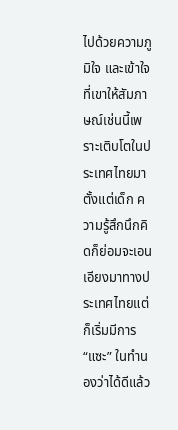ไปด้วยความภูมิใจ และเข้าใจที่เขาให้สัมภาษณ์เช่นนี้เพราะเติบโตในประเทศไทยมาตั้งแต่เด็ก ความรู้สึกนึกคิดก็ย่อมจะเอนเอียงมาทางประเทศไทยแต่ก็เริ่มมีการ “แซะ” ในทำนองว่าได้ดีแล้ว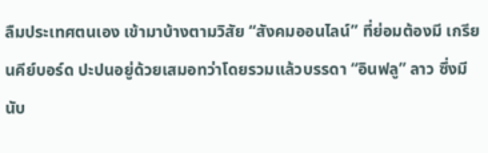ลืมประเทศตนเอง เข้ามาบ้างตามวิสัย “สังคมออนไลน์” ที่ย่อมต้องมี เกรียนคีย์บอร์ด ปะปนอยู่ด้วยเสมอทว่าโดยรวมแล้วบรรดา “อินฟลู” ลาว ซึ่งมีนับ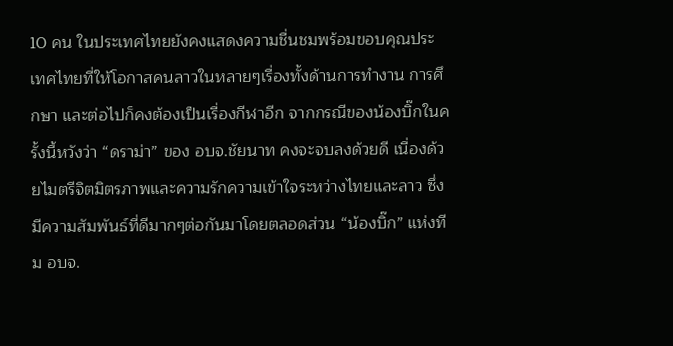10 คน ในประเทศไทยยังคงแสดงความชื่นชมพร้อมขอบคุณประเทศไทยที่ให้โอกาสคนลาวในหลายๆเรื่องทั้งด้านการทำงาน การศึกษา และต่อไปก็คงต้องเป็นเรื่องกีฬาอีก จากกรณีของน้องบิ๊กในครั้งนี้หวังว่า “ดราม่า” ของ อบจ.ชัยนาท คงจะจบลงด้วยดี เนื่องด้วยไมตรีจิตมิตรภาพและความรักความเข้าใจระหว่างไทยและลาว ซึ่งมีความสัมพันธ์ที่ดีมากๆต่อกันมาโดยตลอดส่วน “น้องบิ๊ก” แห่งทีม อบจ.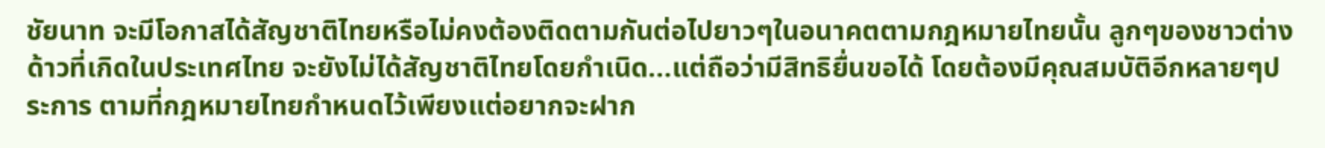ชัยนาท จะมีโอกาสได้สัญชาติไทยหรือไม่คงต้องติดตามกันต่อไปยาวๆในอนาคตตามกฎหมายไทยนั้น ลูกๆของชาวต่างด้าวที่เกิดในประเทศไทย จะยังไม่ได้สัญชาติไทยโดยกำเนิด...แต่ถือว่ามีสิทธิยื่นขอได้ โดยต้องมีคุณสมบัติอีกหลายๆประการ ตามที่กฎหมายไทยกำหนดไว้เพียงแต่อยากจะฝาก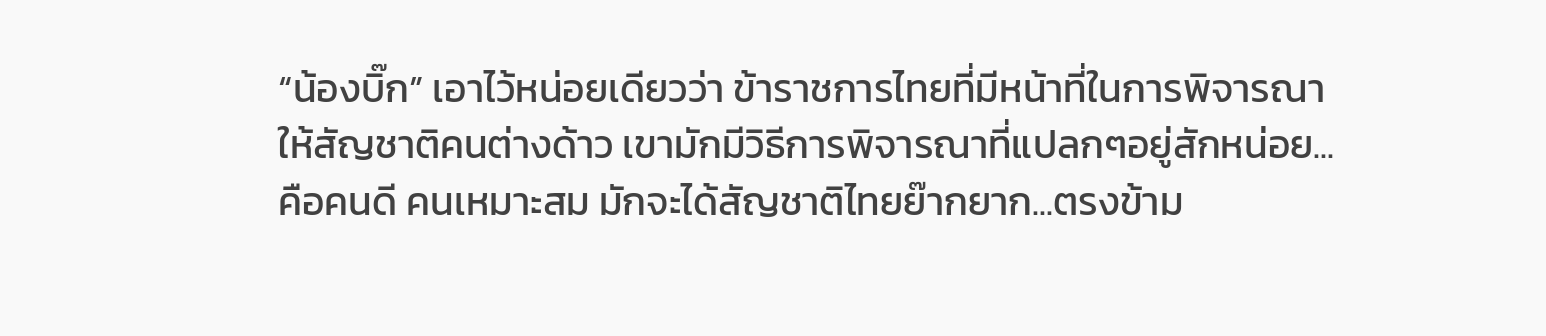“น้องบิ๊ก” เอาไว้หน่อยเดียวว่า ข้าราชการไทยที่มีหน้าที่ในการพิจารณาให้สัญชาติคนต่างด้าว เขามักมีวิธีการพิจารณาที่แปลกๆอยู่สักหน่อย...คือคนดี คนเหมาะสม มักจะได้สัญชาติไทยย๊ากยาก...ตรงข้าม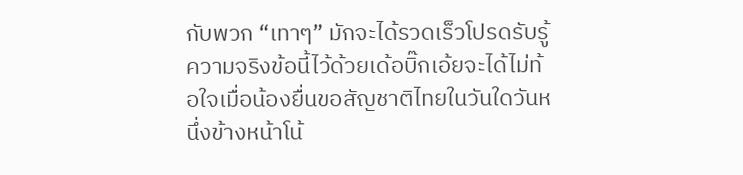กับพวก “เทาๆ” มักจะได้รวดเร็วโปรดรับรู้ความจริงข้อนี้ไว้ด้วยเด้อบิ๊กเอ้ยจะได้ไม่ท้อใจเมื่อน้องยื่นขอสัญชาติไทยในวันใดวันหนึ่งข้างหน้าโน้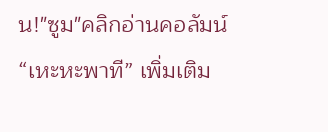น!"ซูม"คลิกอ่านคอลัมน์ “เหะหะพาที” เพิ่มเติม